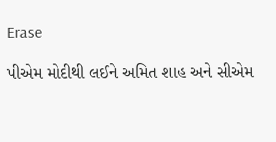Erase

પીએમ મોદીથી લઈને અમિત શાહ અને સીએમ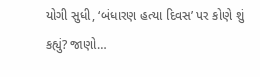યોગી સુધી, ‘બંધારણ હત્યા દિવસ’ પર કોણે શું કહ્યું? જાણો…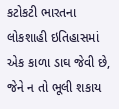કટોકટી ભારતના લોકશાહી ઇતિહાસમાં એક કાળા ડાઘ જેવી છે, જેને ન તો ભૂલી શકાય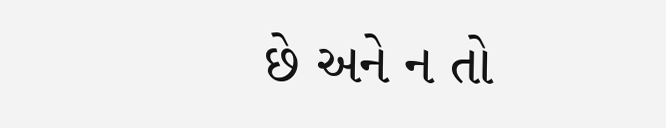છે અને ન તો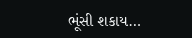ભૂંસી શકાય…